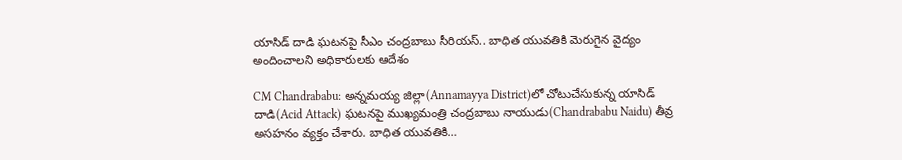యాసిడ్ దాడి ఘటనపై సీఎం చంద్రబాబు సీరియస్.. బాధిత యువతికి మెరుగైన వైద్యం అందించాలని అధికారులకు ఆదేశం

CM Chandrababu: అన్నమయ్య జిల్లా(Annamayya District)లో చోటుచేసుకున్న యాసిడ్ దాడి(Acid Attack) ఘటనపై ముఖ్యమంత్రి చంద్రబాబు నాయుడు(Chandrababu Naidu) తీవ్ర అసహనం వ్యక్తం చేశారు. బాధిత యువతికి…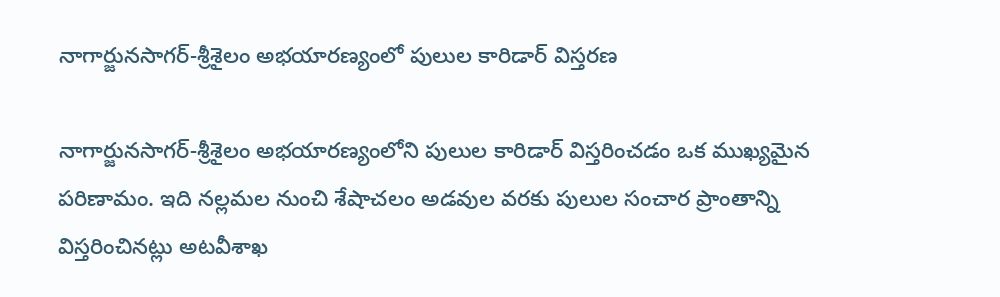నాగార్జునసాగర్-శ్రీశైలం అభయారణ్యంలో పులుల కారిడార్ విస్తరణ

నాగార్జునసాగర్-శ్రీశైలం అభయారణ్యంలోని పులుల కారిడార్ విస్తరించడం ఒక ముఖ్యమైన పరిణామం. ఇది నల్లమల నుంచి శేషాచలం అడవుల వరకు పులుల సంచార ప్రాంతాన్ని విస్తరించినట్లు అటవీశాఖ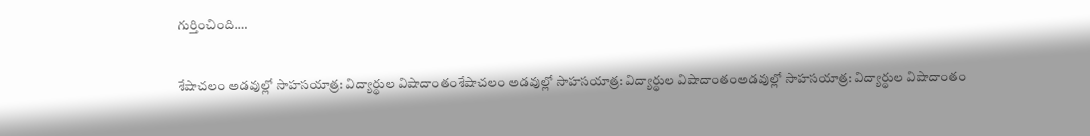గుర్తించింది.…

శేషాచలం అడవుల్లో సాహసయాత్ర: విద్యార్థుల విషాదాంతంశేషాచలం అడవుల్లో సాహసయాత్ర: విద్యార్థుల విషాదాంతంఅడవుల్లో సాహసయాత్ర: విద్యార్థుల విషాదాంతం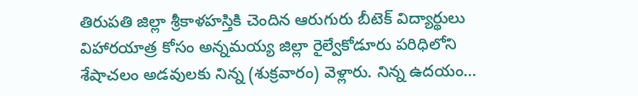తిరుపతి జిల్లా శ్రీకాళహస్తికి చెందిన ఆరుగురు బీటెక్ విద్యార్థులు విహారయాత్ర కోసం అన్నమయ్య జిల్లా రైల్వేకోడూరు పరిధిలోని శేషాచలం అడవులకు నిన్న (శుక్రవారం) వెళ్లారు. నిన్న ఉదయం…